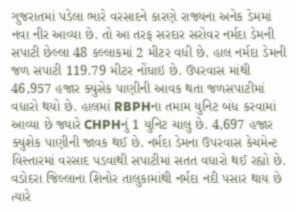ગુજરાતમાં પડેલા ભારે વરસાદને કારણે રાજ્યના અનેક ડેમમાં નવા નીર આવ્યા છે. તો આ તરફ સરદાર સરોવર નર્મદા ડેમની સપાટી છેલ્લા 48 કલ્લાકમાં 2 મીટર વધી છે. હાલ નર્મદા ડેમની જળ સપાટી 119.79 મીટર નોંધાઇ છે. ઉપરવાસ માંથી 46,957 હજાર ક્યુસેક પાણીની આવક થતા જળસપાટીમાં વધારો થયો છે. હાલમાં RBPHના તમામ યુનિટ બંધ કરવામાં આવ્યા છે જ્યારે CHPHનું 1 યુનિટ ચાલુ છે. 4,697 હજાર ક્યુશેક પાણીની જાવક થઈ છે. નર્મદા ડેમના ઉપરવાસ કેચમેન્ટ વિસ્તારમાં વરસાદ પડવાથી સપાટીમાં સતત વધારો થઈ રહ્યો છે.
વડોદરા જિલ્લાના શિનોર તાલુકામાંથી નર્મદા નદી પસાર થાય છે ત્યારે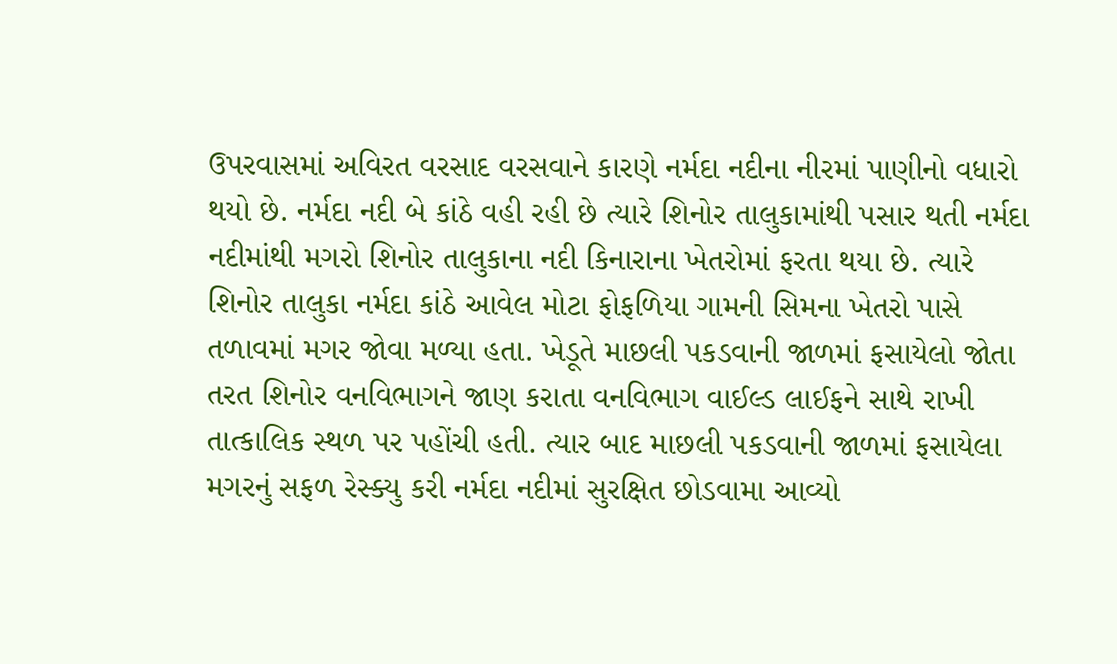ઉપરવાસમાં અવિરત વરસાદ વરસવાને કારણે નર્મદા નદીના નીરમાં પાણીનો વધારો થયો છે. નર્મદા નદી બે કાંઠે વહી રહી છે ત્યારે શિનોર તાલુકામાંથી પસાર થતી નર્મદા નદીમાંથી મગરો શિનોર તાલુકાના નદી કિનારાના ખેતરોમાં ફરતા થયા છે. ત્યારે શિનોર તાલુકા નર્મદા કાંઠે આવેલ મોટા ફોફળિયા ગામની સિમના ખેતરો પાસે તળાવમાં મગર જોવા મળ્યા હતા. ખેડૂતે માછલી પકડવાની જાળમાં ફસાયેલો જોતા તરત શિનોર વનવિભાગને જાણ કરાતા વનવિભાગ વાઈલ્ડ લાઈફને સાથે રાખી તાત્કાલિક સ્થળ પર પહોંચી હતી. ત્યાર બાદ માછલી પકડવાની જાળમાં ફસાયેલા મગરનું સફળ રેસ્ક્યુ કરી નર્મદા નદીમાં સુરક્ષિત છોડવામા આવ્યો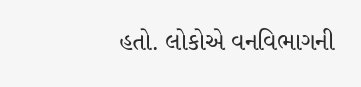હતો. લોકોએ વનવિભાગની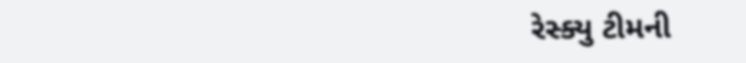રેસ્ક્યુ ટીમની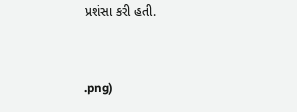પ્રશંસા કરી હતી.



.png)